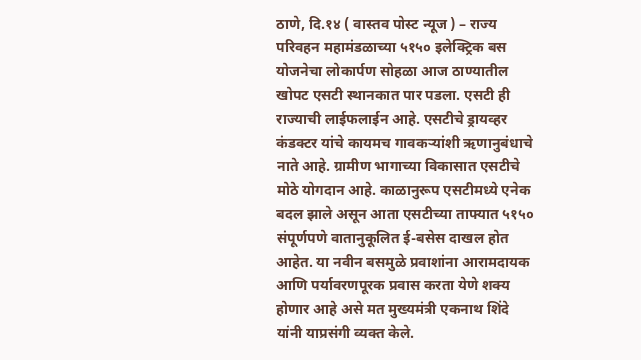ठाणे, दि.१४ ( वास्तव पोस्ट न्यूज ) – राज्य परिवहन महामंडळाच्या ५१५० इलेक्ट्रिक बस योजनेचा लोकार्पण सोहळा आज ठाण्यातील खोपट एसटी स्थानकात पार पडला. एसटी ही राज्याची लाईफलाईन आहे. एसटीचे ड्रायव्हर कंडक्टर यांचे कायमच गावकऱ्यांशी ऋणानुबंधाचे नाते आहे. ग्रामीण भागाच्या विकासात एसटीचे मोठे योगदान आहे. काळानुरूप एसटीमध्ये एनेक बदल झाले असून आता एसटीच्या ताफ्यात ५१५० संपूर्णपणे वातानुकूलित ई-बसेस दाखल होत आहेत. या नवीन बसमुळे प्रवाशांना आरामदायक आणि पर्यावरणपूरक प्रवास करता येणे शक्य होणार आहे असे मत मुख्यमंत्री एकनाथ शिंदे यांनी याप्रसंगी व्यक्त केले.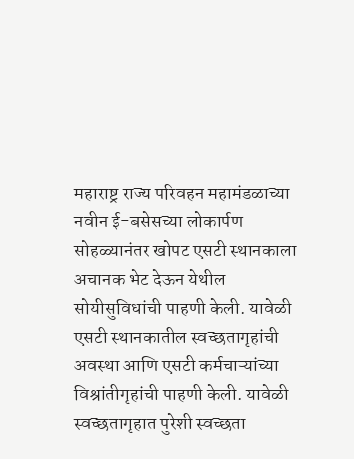महाराष्ट्र राज्य परिवहन महामंडळाच्या नवीन ई-बसेसच्या लोकार्पण सोहळ्यानंतर खोपट एसटी स्थानकाला अचानक भेट देऊन येथील सोयीसुविधांची पाहणी केली. यावेळी एसटी स्थानकातील स्वच्छतागृहांची अवस्था आणि एसटी कर्मचाऱ्यांच्या विश्रांतीगृहांची पाहणी केली. यावेळी स्वच्छतागृहात पुरेशी स्वच्छता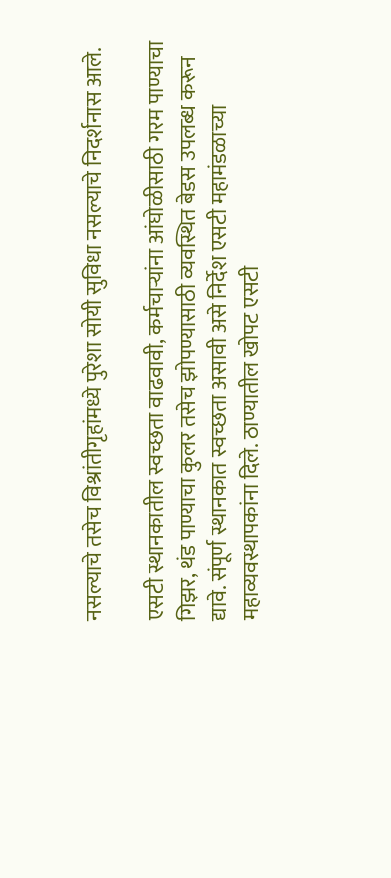नसल्याचे तसेच विश्रांतीगृहांमध्ये पुरेशा सोयी सुविधा नसल्याचे निदर्शनास आले.

एसटी स्थानकातील स्वच्छता वाढवावी, कर्मचाऱ्यांना आंघोळीसाठी गरम पाण्याचा गिझर, थंड पाण्याचा कुलर तसेच झोपण्यासाठी व्यवस्थित बेडस उपलब्ध करून द्यावे. संपूर्ण स्थानकात स्वच्छता असावी असे निर्देश एसटी महामंडळाच्या महाव्यवस्थापकांना दिले. ठाण्यातील खोपट एसटी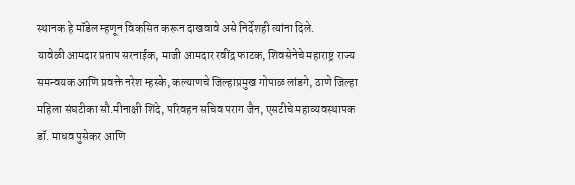स्थानक हे मॉडेल म्हणून विकसित करून दाखवावे असे निर्देशही त्यांना दिले.
यावेळी आमदार प्रताप सरनाईक, माजी आमदार रवींद्र फाटक, शिवसेनेचे महाराष्ट्र राज्य समन्वयक आणि प्रवक्ते नरेश म्हस्के, कल्याणचे जिल्हाप्रमुख गोपाळ लांडगे, ठाणे जिल्हा महिला संघटीका सौ.मीनाक्षी शिंदे, परिवहन सचिव पराग जैन, एसटीचे महाव्यवस्थापक डॉ. माधव पुसेकर आणि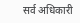सर्व अधिकारी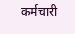कर्मचारी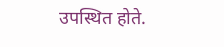उपस्थित होते.